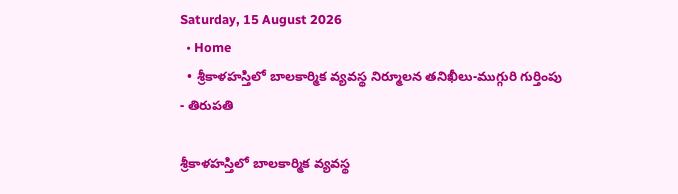Saturday, 15 August 2026
  • Home
  • శ్రీకాళహస్తిలో బాలకార్మిక వ్యవస్థ నిర్మూలన తనిఖీలు-ముగ్గురి గుర్తింపు
- తిరుపతి

శ్రీకాళహస్తిలో బాలకార్మిక వ్యవస్థ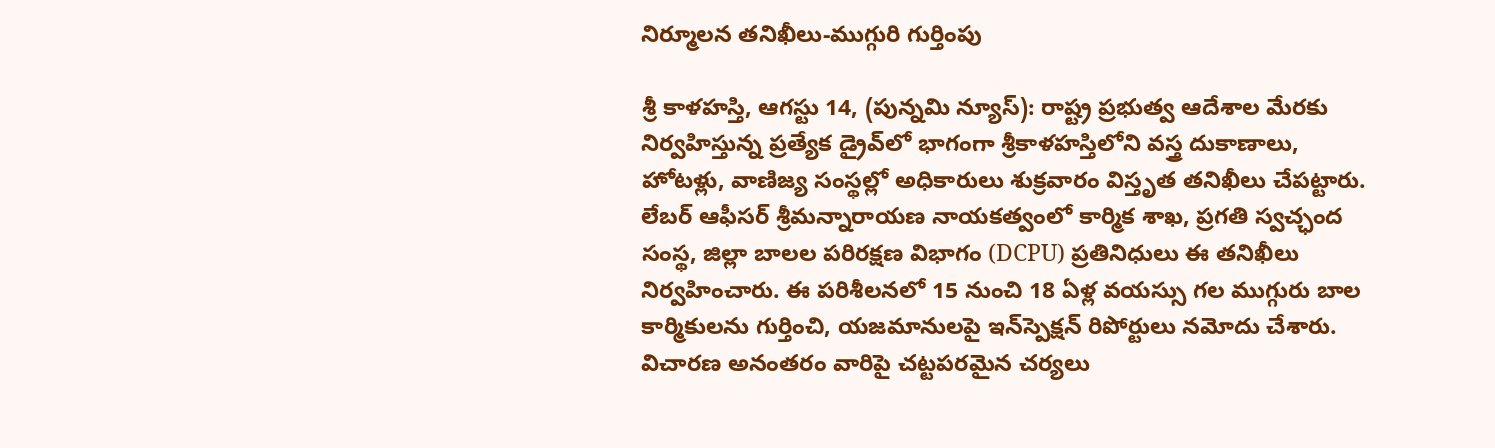నిర్మూలన తనిఖీలు-ముగ్గురి గుర్తింపు

శ్రీ కాళహస్తి, ఆగస్టు 14, (పున్నమి న్యూస్): రాష్ట్ర ప్రభుత్వ ఆదేశాల మేరకు నిర్వహిస్తున్న ప్రత్యేక డ్రైవ్‌లో భాగంగా శ్రీకాళహస్తిలోని వస్త్ర దుకాణాలు, హోటళ్లు, వాణిజ్య సంస్థల్లో అధికారులు శుక్రవారం విస్తృత తనిఖీలు చేపట్టారు. లేబర్ ఆఫీసర్ శ్రీమన్నారాయణ నాయకత్వంలో కార్మిక శాఖ, ప్రగతి స్వచ్ఛంద సంస్థ, జిల్లా బాలల పరిరక్షణ విభాగం (DCPU) ప్రతినిధులు ఈ తనిఖీలు నిర్వహించారు. ఈ పరిశీలనలో 15 నుంచి 18 ఏళ్ల వయస్సు గల ముగ్గురు బాల కార్మికులను గుర్తించి, యజమానులపై ఇన్‌స్పెక్షన్ రిపోర్టులు నమోదు చేశారు. విచారణ అనంతరం వారిపై చట్టపరమైన చర్యలు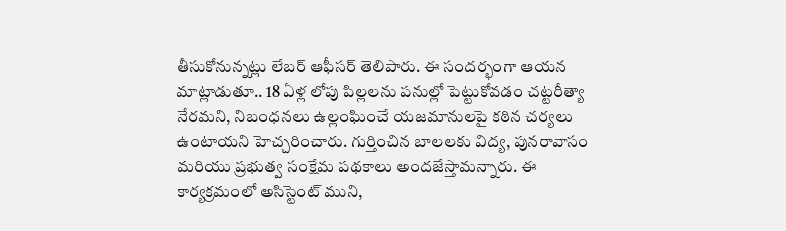తీసుకోనున్నట్లు లేబర్ ఆఫీసర్ తెలిపారు. ఈ సందర్భంగా ఆయన మాట్లాడుతూ.. 18 ఏళ్ల లోపు పిల్లలను పనుల్లో పెట్టుకోవడం చట్టరీత్యా నేరమని, నిబంధనలు ఉల్లంఘించే యజమానులపై కఠిన చర్యలు ఉంటాయని హెచ్చరించారు. గుర్తించిన బాలలకు విద్య, పునరావాసం మరియు ప్రభుత్వ సంక్షేమ పథకాలు అందజేస్తామన్నారు. ఈ కార్యక్రమంలో అసిస్టెంట్ ముని,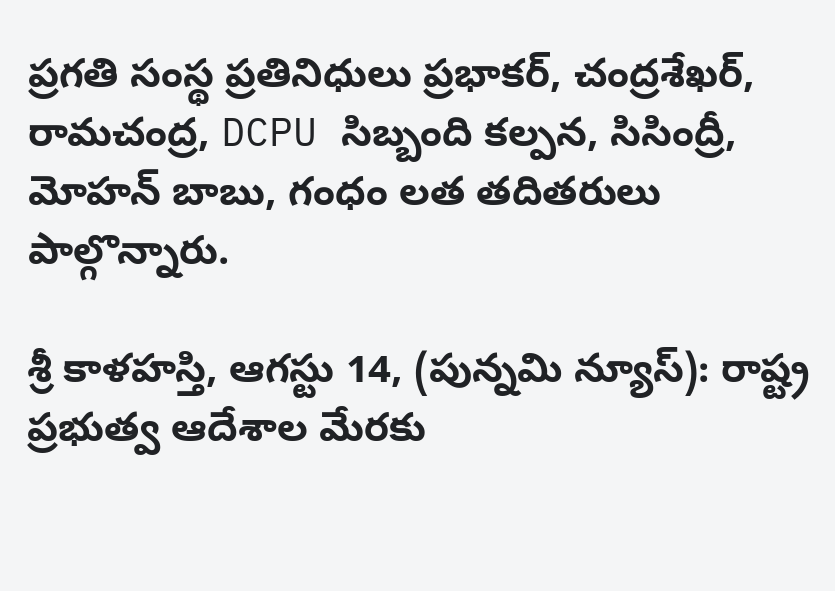ప్రగతి సంస్థ ప్రతినిధులు ప్రభాకర్, చంద్రశేఖర్, రామచంద్ర, DCPU సిబ్బంది కల్పన, సిసింద్రీ, మోహన్ బాబు, గంధం లత తదితరులు పాల్గొన్నారు.

శ్రీ కాళహస్తి, ఆగస్టు 14, (పున్నమి న్యూస్): రాష్ట్ర ప్రభుత్వ ఆదేశాల మేరకు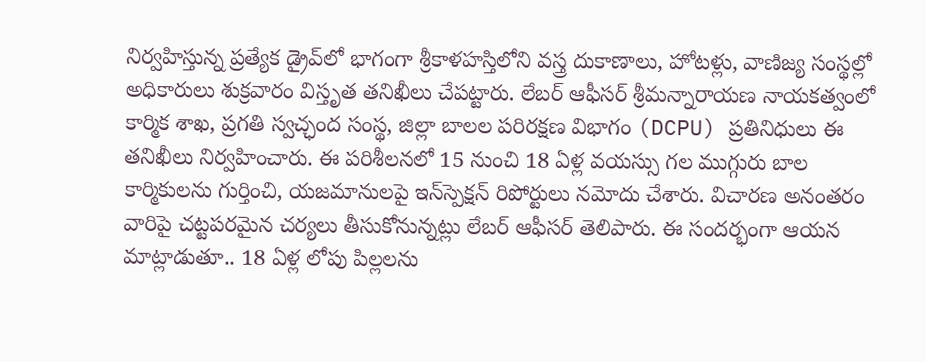నిర్వహిస్తున్న ప్రత్యేక డ్రైవ్‌లో భాగంగా శ్రీకాళహస్తిలోని వస్త్ర దుకాణాలు, హోటళ్లు, వాణిజ్య సంస్థల్లో అధికారులు శుక్రవారం విస్తృత తనిఖీలు చేపట్టారు. లేబర్ ఆఫీసర్ శ్రీమన్నారాయణ నాయకత్వంలో కార్మిక శాఖ, ప్రగతి స్వచ్ఛంద సంస్థ, జిల్లా బాలల పరిరక్షణ విభాగం (DCPU) ప్రతినిధులు ఈ తనిఖీలు నిర్వహించారు. ఈ పరిశీలనలో 15 నుంచి 18 ఏళ్ల వయస్సు గల ముగ్గురు బాల కార్మికులను గుర్తించి, యజమానులపై ఇన్‌స్పెక్షన్ రిపోర్టులు నమోదు చేశారు. విచారణ అనంతరం వారిపై చట్టపరమైన చర్యలు తీసుకోనున్నట్లు లేబర్ ఆఫీసర్ తెలిపారు. ఈ సందర్భంగా ఆయన మాట్లాడుతూ.. 18 ఏళ్ల లోపు పిల్లలను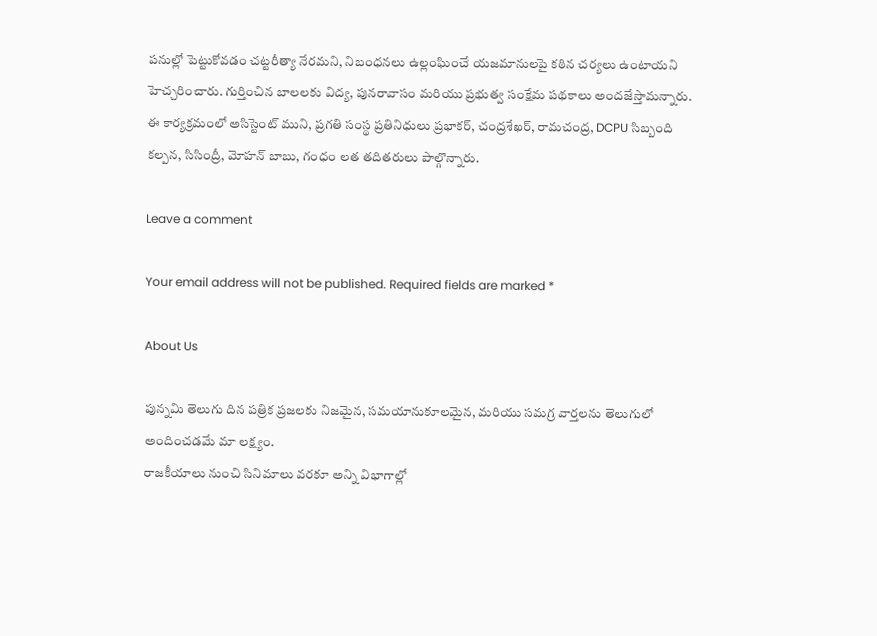పనుల్లో పెట్టుకోవడం చట్టరీత్యా నేరమని, నిబంధనలు ఉల్లంఘించే యజమానులపై కఠిన చర్యలు ఉంటాయని హెచ్చరించారు. గుర్తించిన బాలలకు విద్య, పునరావాసం మరియు ప్రభుత్వ సంక్షేమ పథకాలు అందజేస్తామన్నారు. ఈ కార్యక్రమంలో అసిస్టెంట్ ముని, ప్రగతి సంస్థ ప్రతినిధులు ప్రభాకర్, చంద్రశేఖర్, రామచంద్ర, DCPU సిబ్బంది కల్పన, సిసింద్రీ, మోహన్ బాబు, గంధం లత తదితరులు పాల్గొన్నారు.

Leave a comment

Your email address will not be published. Required fields are marked *

About Us

పున్నమి తెలుగు దిన పత్రిక ప్రజలకు నిజమైన, సమయానుకూలమైన, మరియు సమగ్ర వార్తలను తెలుగులో అందించడమే మా లక్ష్యం.
రాజకీయాలు నుంచి సినిమాలు వరకూ అన్ని విభాగాల్లో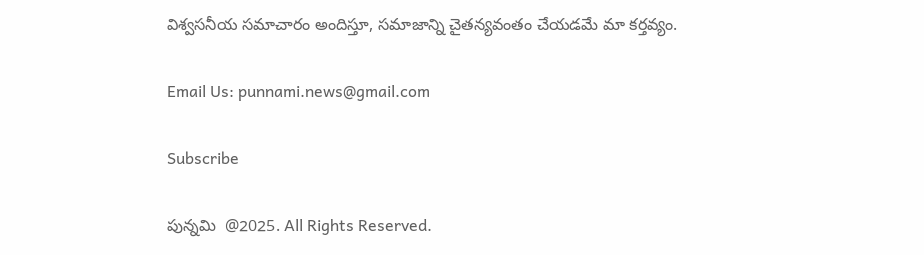విశ్వసనీయ సమాచారం అందిస్తూ, సమాజాన్ని చైతన్యవంతం చేయడమే మా కర్తవ్యం.

Email Us: punnami.news@gmail.com

Subscribe

పున్నమి  @2025. All Rights Reserved.